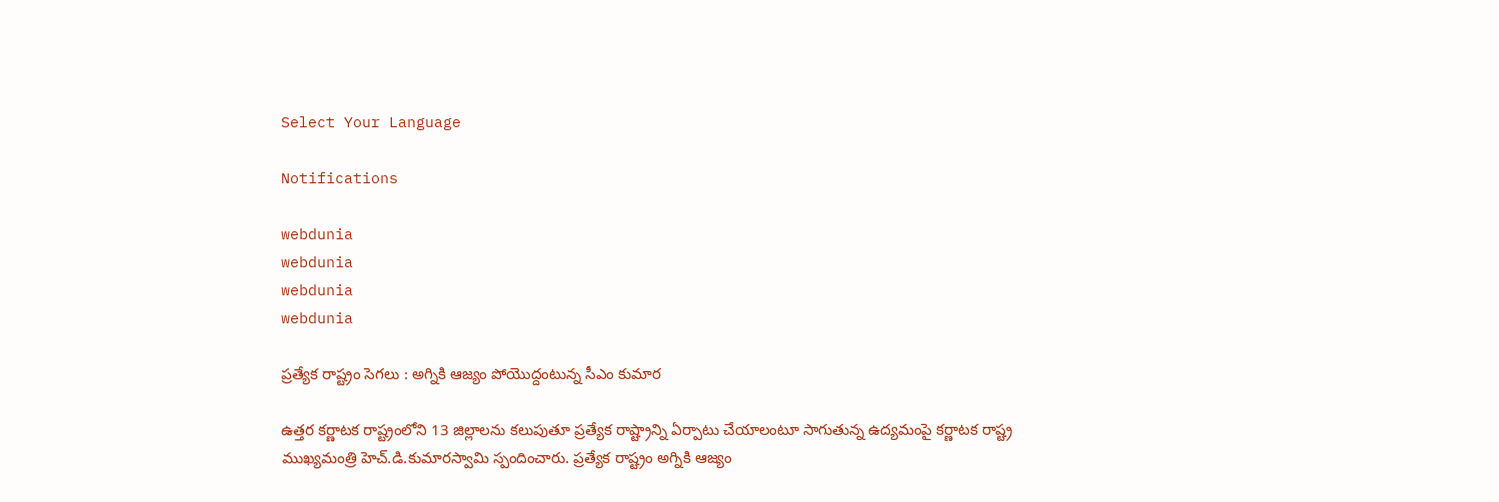Select Your Language

Notifications

webdunia
webdunia
webdunia
webdunia

ప్రత్యేక రాష్ట్రం సెగలు : అగ్నికి ఆజ్యం పోయొద్దంటున్న సీఎం కుమార

ఉత్తర కర్ణాటక రాష్ట్రంలోని 13 జిల్లాలను కలుపుతూ ప్రత్యేక రాష్ట్రాన్ని ఏర్పాటు చేయాలంటూ సాగుతున్న ఉద్యమంపై కర్ణాటక రాష్ట్ర ముఖ్యమంత్రి హెచ్.డి.కుమారస్వామి స్పందించారు. ప్రత్యేక రాష్ట్రం అగ్నికి ఆజ్యం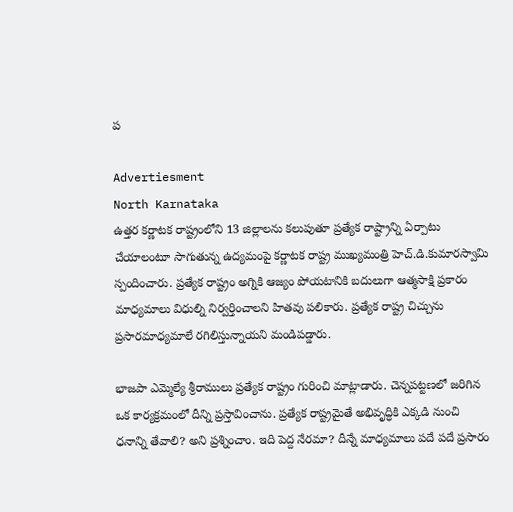ప

Advertiesment
North Karnataka
ఉత్తర కర్ణాటక రాష్ట్రంలోని 13 జిల్లాలను కలుపుతూ ప్రత్యేక రాష్ట్రాన్ని ఏర్పాటు చేయాలంటూ సాగుతున్న ఉద్యమంపై కర్ణాటక రాష్ట్ర ముఖ్యమంత్రి హెచ్.డి.కుమారస్వామి స్పందించారు. ప్రత్యేక రాష్ట్రం అగ్నికి ఆజ్యం పోయటానికి బదులుగా ఆత్మసాక్షి ప్రకారం మాధ్యమాలు విధుల్ని నిర్వర్తించాలని హితవు పలికారు. ప్రత్యేక రాష్ట్ర చిచ్చును ప్రసారమాధ్యమాలే రగిలిస్తున్నాయని మండిపడ్డారు.

భాజపా ఎమ్మెల్యే శ్రీరాములు ప్రత్యేక రాష్ట్రం గురించి మాట్లాడారు. చెన్నపట్టణలో జరిగిన ఒక కార్యక్రమంలో దీన్ని ప్రస్తావించాను. ప్రత్యేక రాష్ట్రమైతే అభివృద్ధికి ఎక్కడి నుంచి ధనాన్ని తేవాలి? అని ప్రశ్నించాం. ఇది పెద్ద నేరమా? దీన్నే మాధ్యమాలు పదే పదే ప్రసారం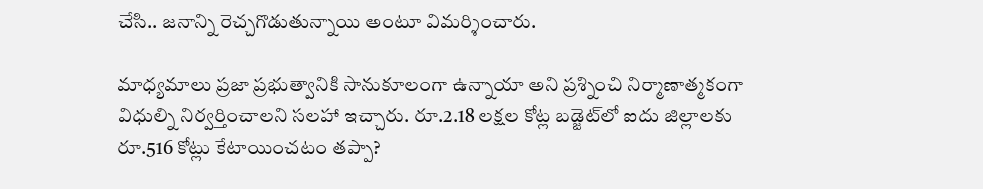చేసి.. జనాన్ని రెచ్చగొడుతున్నాయి అంటూ విమర్శించారు.

మాధ్యమాలు ప్రజా ప్రభుత్వానికి సానుకూలంగా ఉన్నాయా అని ప్రశ్నించి నిర్మాణాత్మకంగా విధుల్ని నిర్వర్తించాలని సలహా ఇచ్చారు. రూ.2.18 లక్షల కోట్ల బడ్జెట్‌లో ఐదు జిల్లాలకు రూ.516 కోట్లు కేటాయించటం తప్పా?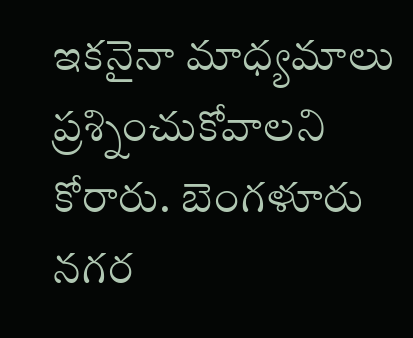ఇకనైనా మాధ్యమాలు ప్రశ్నించుకోవాలని కోరారు. బెంగళూరు నగర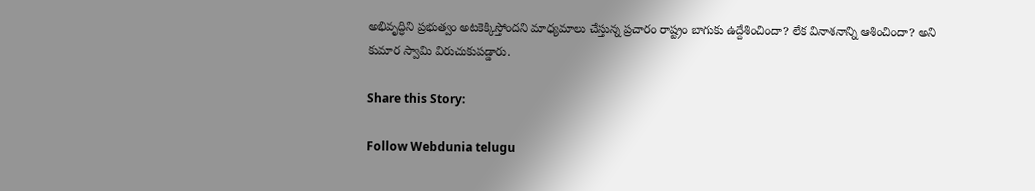అభివృద్ధిని ప్రభుత్వం అటకెక్కిస్తోందని మాధ్యమాలు చేస్తున్న ప్రచారం రాష్ట్రం బాగుకు ఉద్దేశించిందా? లేక వినాశనాన్ని ఆశించిందా? అని కుమార స్వామి విరుచుకుపడ్డారు.

Share this Story:

Follow Webdunia telugu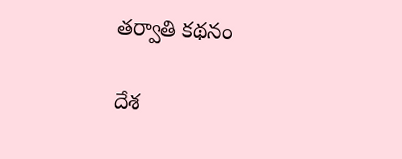తర్వాతి కథనం

దేశ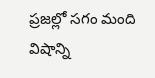ప్రజల్లో సగం మంది విషాన్ని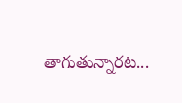తాగుతున్నారట...